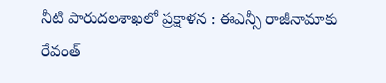నీటి పారుదలశాఖలో ప్రక్షాళన : ఈఎన్సీ రాజీనామాకు రేవంత్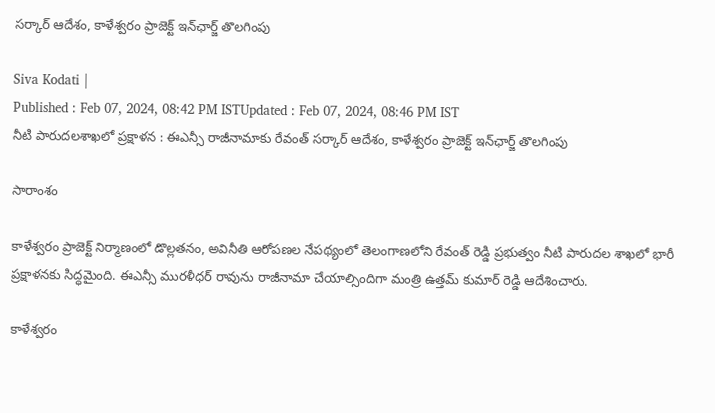సర్కార్ ఆదేశం, కాళేశ్వరం ప్రాజెక్ట్‌ ఇన్‌ఛార్జ్ తొలగింపు

Siva Kodati |
Published : Feb 07, 2024, 08:42 PM ISTUpdated : Feb 07, 2024, 08:46 PM IST
నీటి పారుదలశాఖలో ప్రక్షాళన : ఈఎన్సీ రాజీనామాకు రేవంత్ సర్కార్ ఆదేశం, కాళేశ్వరం ప్రాజెక్ట్‌ ఇన్‌ఛార్జ్ తొలగింపు

సారాంశం

కాళేశ్వరం ప్రాజెక్ట్‌‌‌ నిర్మాణంలో డొల్లతనం, అవినీతి ఆరోపణల నేపథ్యంలో తెలంగాణలోని రేవంత్ రెడ్డి ప్రభుత్వం నీటి పారుదల శాఖలో భారీ ప్రక్షాళనకు సిద్ధమైంది. ఈఎన్సీ మురళీధర్ రావును రాజీనామా చేయాల్సిందిగా మంత్రి ఉత్తమ్ కుమార్ రెడ్డి ఆదేశించారు.

కాళేశ్వరం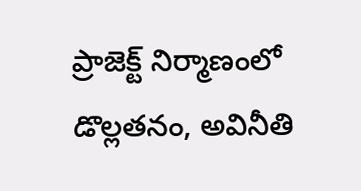ప్రాజెక్ట్‌‌‌ నిర్మాణంలో డొల్లతనం, అవినీతి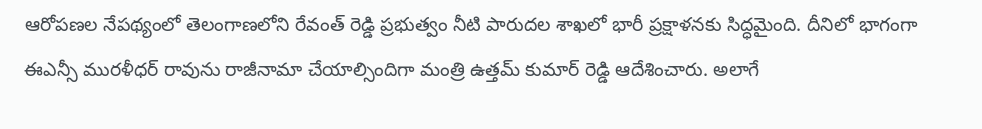ఆరోపణల నేపథ్యంలో తెలంగాణలోని రేవంత్ రెడ్డి ప్రభుత్వం నీటి పారుదల శాఖలో భారీ ప్రక్షాళనకు సిద్ధమైంది. దీనిలో భాగంగా ఈఎన్సీ మురళీధర్ రావును రాజీనామా చేయాల్సిందిగా మంత్రి ఉత్తమ్ కుమార్ రెడ్డి ఆదేశించారు. అలాగే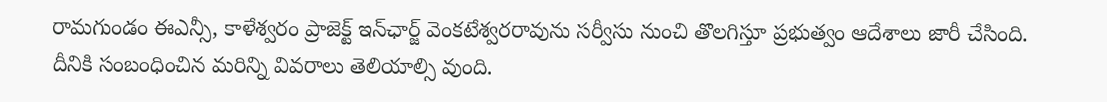రామగుండం ఈఎన్సీ, కాళేశ్వరం ప్రాజెక్ట్ ఇన్‌ఛార్జ్ వెంకటేశ్వరరావును సర్వీసు నుంచి తొలగిస్తూ ప్రభుత్వం ఆదేశాలు జారీ చేసింది. దీనికి సంబంధించిన మరిన్ని వివరాలు తెలియాల్సి వుంది.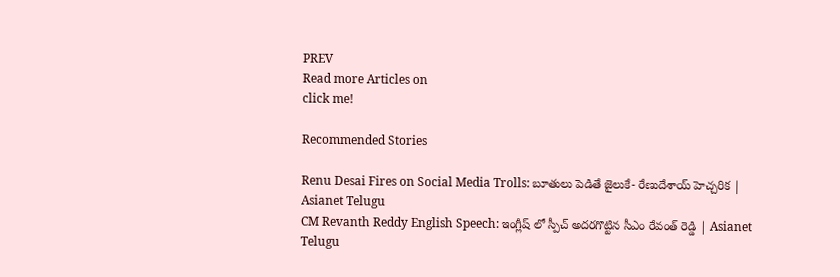PREV
Read more Articles on
click me!

Recommended Stories

Renu Desai Fires on Social Media Trolls: బూతులు పెడితే జైలుకే- రేణుదేశాయ్ హెచ్చరిక | Asianet Telugu
CM Revanth Reddy English Speech: ఇంగ్లీష్ లో స్పీచ్ అదరగొట్టిన సీఎం రేవంత్ రెడ్డి | Asianet Telugu